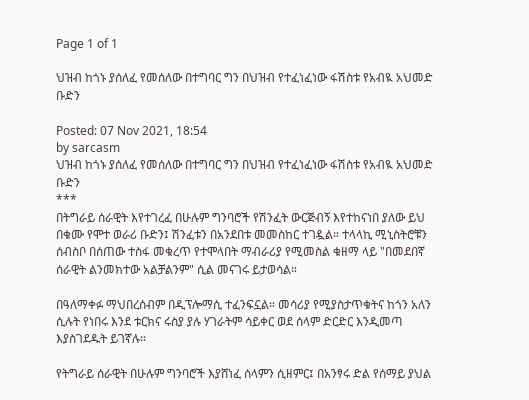Page 1 of 1

ህዝብ ከጎኑ ያሰለፈ የመሰለው በተግባር ግን በህዝብ የተፈነፈነው ፋሽስቱ የአብዪ አህመድ ቡድን

Posted: 07 Nov 2021, 18:54
by sarcasm
ህዝብ ከጎኑ ያሰለፈ የመሰለው በተግባር ግን በህዝብ የተፈነፈነው ፋሽስቱ የአብዪ አህመድ ቡድን
***
በትግራይ ሰራዊት እየተገረፈ በሁሉም ግንባሮች የሽንፈት ውርጅብኝ እየተከናነበ ያለው ይህ በቁሙ የሞተ ወራሪ ቡድን፤ ሽንፈቱን በአንደበቱ መመስከር ተገዷል። ተላላኪ ሚኒስትሮቹን ሰብስቦ በሰጠው ተስፋ መቁረጥ የተሞላበት ማብራሪያ የሚመስል ቁዘማ ላይ "በመደበኛ ሰራዊት ልንመክተው አልቻልንም" ሲል መናገሩ ይታወሳል።

በዓለማቀፉ ማህበረሰብም በዲፕሎማሲ ተፈንፍኗል። መሳሪያ የሚያስታጥቁትና ከጎን አለን ሲሉት የነበሩ እንደ ቱርክና ሩስያ ያሉ ሃገራትም ሳይቀር ወደ ሰላም ድርድር እንዲመጣ እያስገደዱት ይገኛሉ።

የትግራይ ሰራዊት በሁሉም ግንባሮች እያሸነፈ ሰላምን ሲዘምር፤ በአንፃሩ ድል የሰማይ ያህል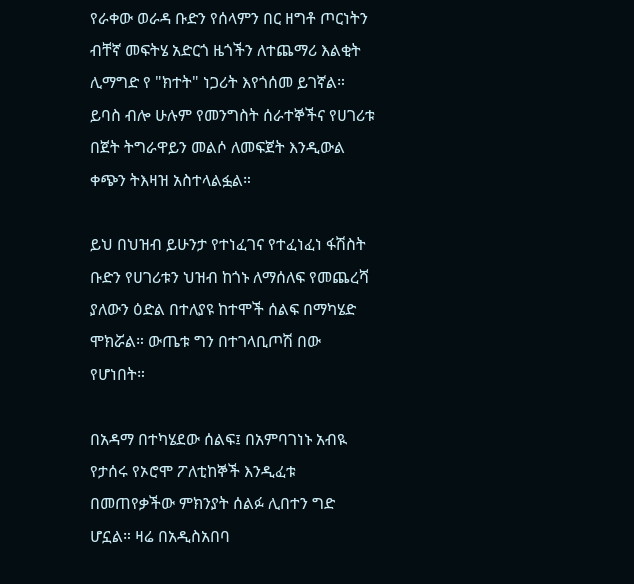የራቀው ወራዳ ቡድን የሰላምን በር ዘግቶ ጦርነትን ብቸኛ መፍትሄ አድርጎ ዜጎችን ለተጨማሪ እልቂት ሊማግድ የ "ክተት" ነጋሪት እየጎሰመ ይገኛል። ይባስ ብሎ ሁሉም የመንግስት ሰራተኞችና የሀገሪቱ በጀት ትግራዋይን መልሶ ለመፍጀት እንዲውል ቀጭን ትእዛዝ አስተላልፏል።

ይህ በህዝብ ይሁንታ የተነፈገና የተፈነፈነ ፋሽስት ቡድን የሀገሪቱን ህዝብ ከጎኑ ለማሰለፍ የመጨረሻ ያለውን ዕድል በተለያዩ ከተሞች ሰልፍ በማካሄድ ሞክሯል። ውጤቱ ግን በተገላቢጦሽ በው የሆነበት።

በአዳማ በተካሄደው ሰልፍ፤ በአምባገነኑ አብዪ የታሰሩ የኦሮሞ ፖለቲከኞች እንዲፈቱ በመጠየቃችው ምክንያት ሰልፉ ሊበተን ግድ ሆኗል። ዛሬ በአዲስአበባ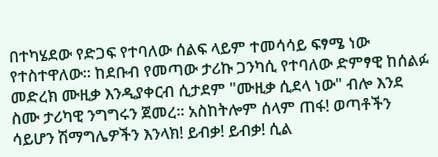በተካሄደው የድጋፍ የተባለው ሰልፍ ላይም ተመሳሳይ ፍፃሜ ነው የተስተዋለው። ከደቡብ የመጣው ታሪኩ ጋንካሲ የተባለው ድምፃዊ ከሰልፉ መድረክ ሙዚቃ እንዲያቀርብ ሲታደም "ሙዚቃ ሲደላ ነው" ብሎ እንደ ስሙ ታሪካዊ ንግግሩን ጀመረ። አስከትሎም ሰላም ጠፋ! ወጣቶችን ሳይሆን ሽማግሌዎችን እንላክ! ይብቃ! ይብቃ! ሲል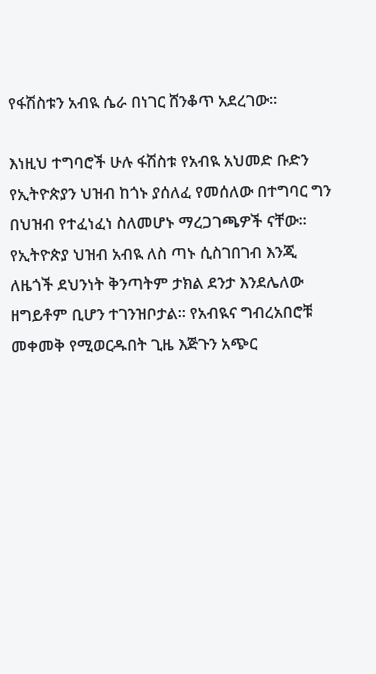የፋሽስቱን አብዪ ሴራ በነገር ሸንቆጥ አደረገው።

እነዚህ ተግባሮች ሁሉ ፋሽስቱ የአብዪ አህመድ ቡድን የኢትዮጵያን ህዝብ ከጎኑ ያሰለፈ የመሰለው በተግባር ግን በህዝብ የተፈነፈነ ስለመሆኑ ማረጋገጫዎች ናቸው። የኢትዮጵያ ህዝብ አብዪ ለስ ጣኑ ሲስገበገብ እንጂ ለዜጎች ደህንነት ቅንጣትም ታክል ደንታ እንደሌለው ዘግይቶም ቢሆን ተገንዝቦታል። የአብዪና ግብረአበሮቹ መቀመቅ የሚወርዱበት ጊዜ እጅጉን አጭር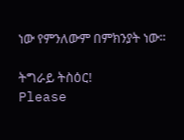ነው የምንለውም በምክንያት ነው።

ትግራይ ትስዕር!
Please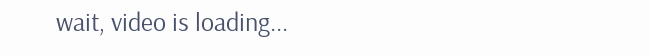wait, video is loading...